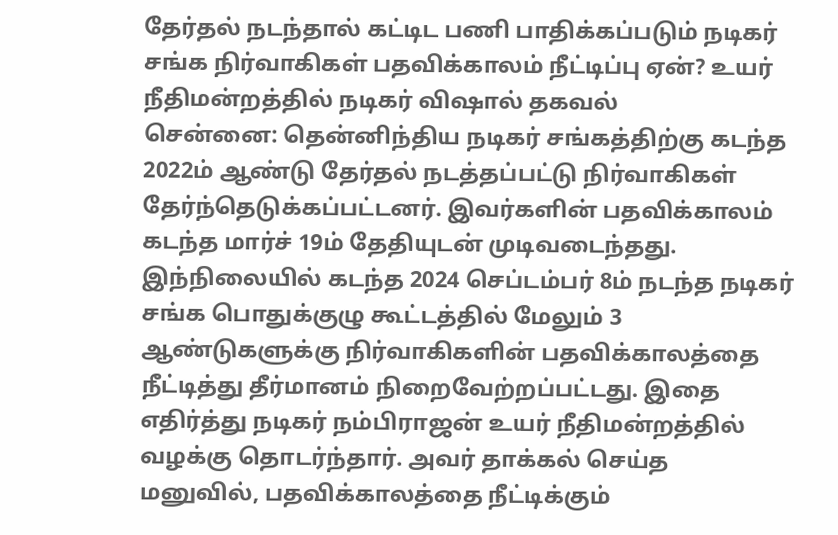தேர்தல் நடந்தால் கட்டிட பணி பாதிக்கப்படும் நடிகர் சங்க நிர்வாகிகள் பதவிக்காலம் நீட்டிப்பு ஏன்? உயர் நீதிமன்றத்தில் நடிகர் விஷால் தகவல்
சென்னை: தென்னிந்திய நடிகர் சங்கத்திற்கு கடந்த 2022ம் ஆண்டு தேர்தல் நடத்தப்பட்டு நிர்வாகிகள் தேர்ந்தெடுக்கப்பட்டனர். இவர்களின் பதவிக்காலம் கடந்த மார்ச் 19ம் தேதியுடன் முடிவடைந்தது. இந்நிலையில் கடந்த 2024 செப்டம்பர் 8ம் நடந்த நடிகர் சங்க பொதுக்குழு கூட்டத்தில் மேலும் 3 ஆண்டுகளுக்கு நிர்வாகிகளின் பதவிக்காலத்தை நீட்டித்து தீர்மானம் நிறைவேற்றப்பட்டது. இதை எதிர்த்து நடிகர் நம்பிராஜன் உயர் நீதிமன்றத்தில் வழக்கு தொடர்ந்தார். அவர் தாக்கல் செய்த மனுவில், பதவிக்காலத்தை நீட்டிக்கும்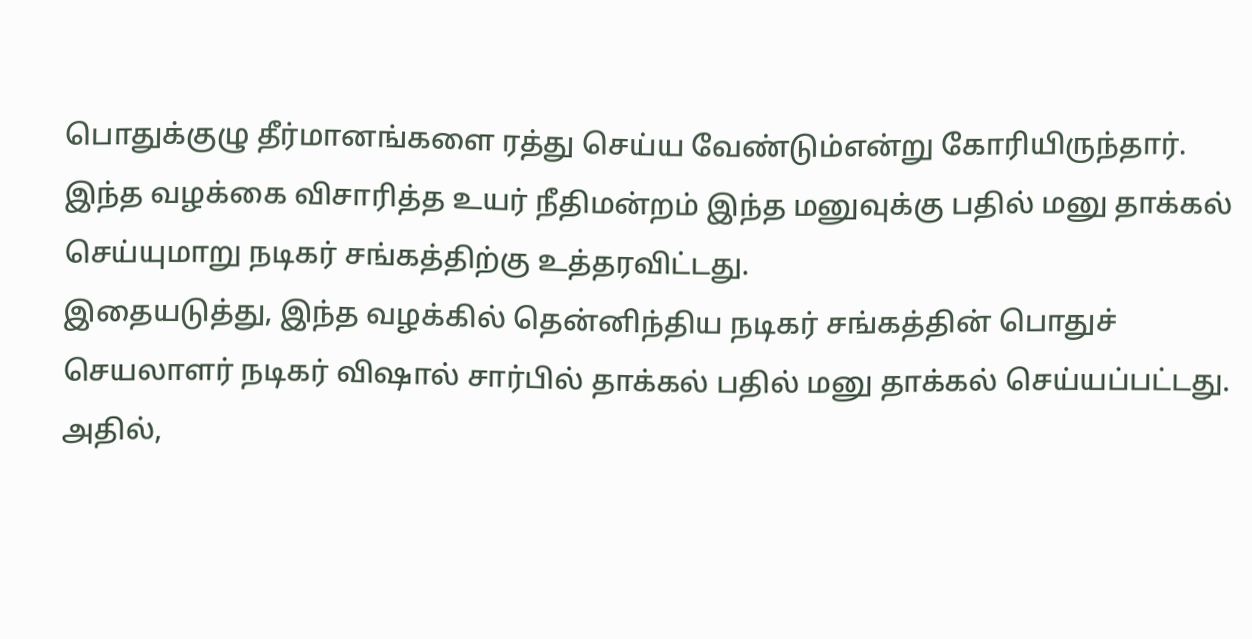பொதுக்குழு தீர்மானங்களை ரத்து செய்ய வேண்டும்என்று கோரியிருந்தார். இந்த வழக்கை விசாரித்த உயர் நீதிமன்றம் இந்த மனுவுக்கு பதில் மனு தாக்கல் செய்யுமாறு நடிகர் சங்கத்திற்கு உத்தரவிட்டது.
இதையடுத்து, இந்த வழக்கில் தென்னிந்திய நடிகர் சங்கத்தின் பொதுச் செயலாளர் நடிகர் விஷால் சார்பில் தாக்கல் பதில் மனு தாக்கல் செய்யப்பட்டது. அதில்,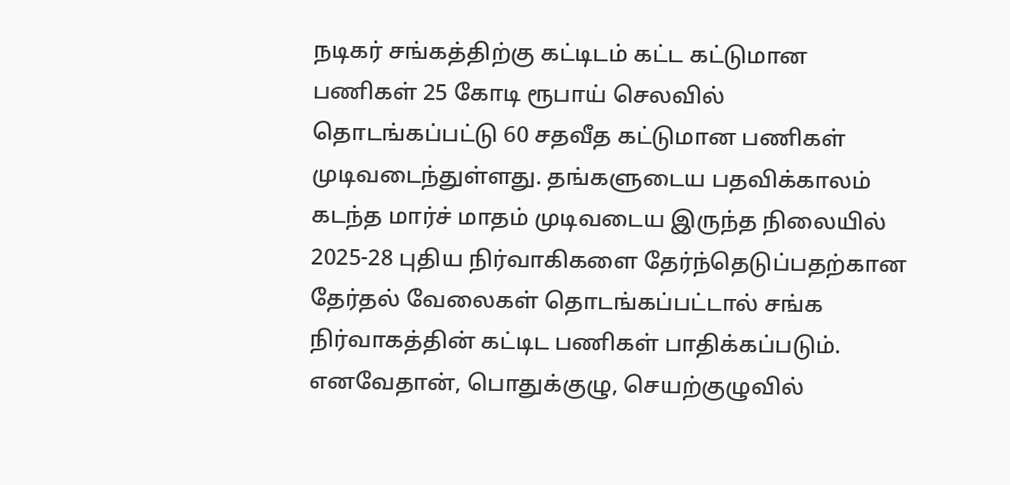நடிகர் சங்கத்திற்கு கட்டிடம் கட்ட கட்டுமான பணிகள் 25 கோடி ரூபாய் செலவில் தொடங்கப்பட்டு 60 சதவீத கட்டுமான பணிகள் முடிவடைந்துள்ளது. தங்களுடைய பதவிக்காலம் கடந்த மார்ச் மாதம் முடிவடைய இருந்த நிலையில் 2025-28 புதிய நிர்வாகிகளை தேர்ந்தெடுப்பதற்கான தேர்தல் வேலைகள் தொடங்கப்பட்டால் சங்க நிர்வாகத்தின் கட்டிட பணிகள் பாதிக்கப்படும். எனவேதான், பொதுக்குழு, செயற்குழுவில்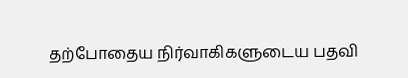தற்போதைய நிர்வாகிகளுடைய பதவி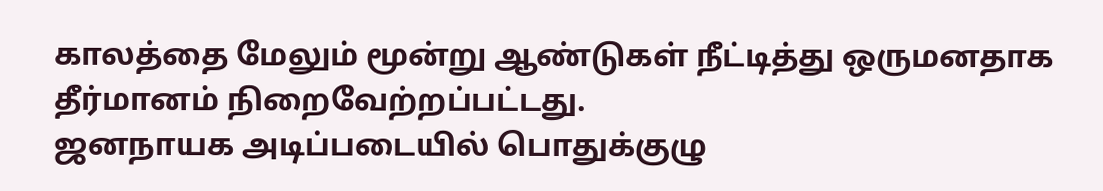காலத்தை மேலும் மூன்று ஆண்டுகள் நீட்டித்து ஒருமனதாக தீர்மானம் நிறைவேற்றப்பட்டது.
ஜனநாயக அடிப்படையில் பொதுக்குழு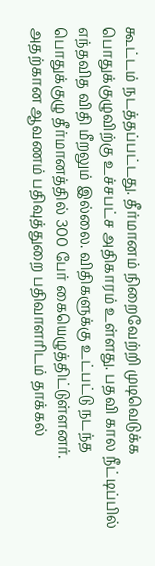கூட்டம் நடத்தப்பட்டது. தீர்மானம் நிறைவேற்றி முடிவெடுக்க பொதுக்குழுவிற்கு உச்சபட்ச அதிகாரம் உள்ளது. பதவி கால நீட்டிப்பில் எந்தவித விதி மீறலும் இல்லை. விதிகளுக்கு உட்பட்டு நடந்த பொதுக்குழு தீர்மானத்தில் 300 பேர் கையெழுத்திட்டுள்ளனர். அதற்கான ஆவணம் பதிவுத்துறை பதிவாளரிடம் தாக்கல்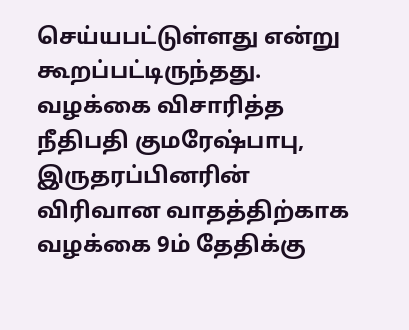செய்யபட்டுள்ளது என்று கூறப்பட்டிருந்தது. வழக்கை விசாரித்த நீதிபதி குமரேஷ்பாபு, இருதரப்பினரின் விரிவான வாதத்திற்காக வழக்கை 9ம் தேதிக்கு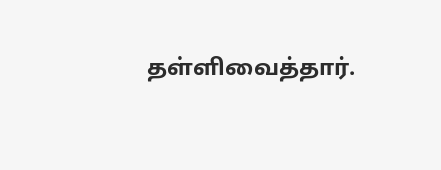தள்ளிவைத்தார்.